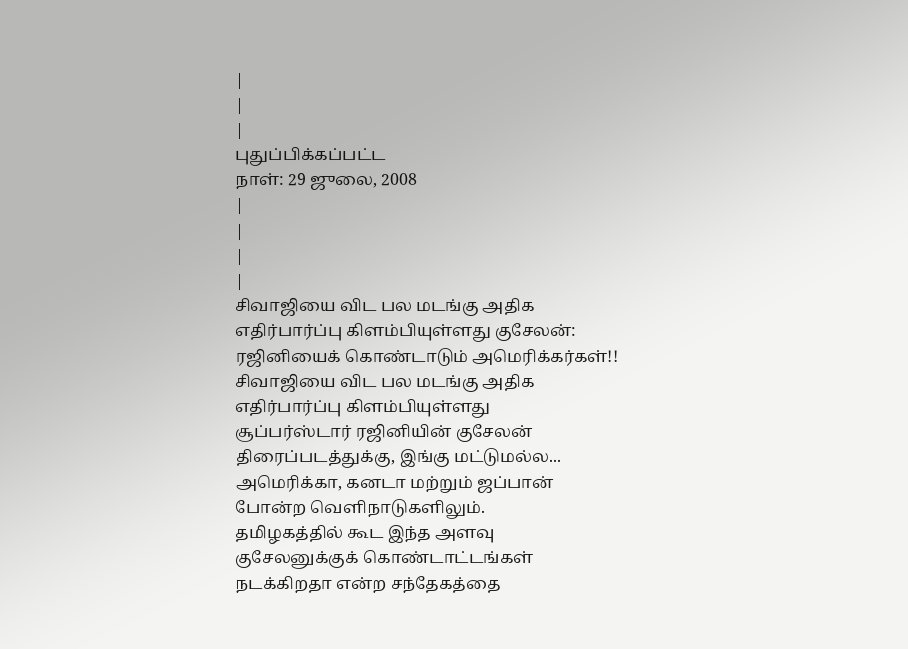|
|
|
புதுப்பிக்கப்பட்ட
நாள்: 29 ஜுலை, 2008
|
|
|
|
சிவாஜியை விட பல மடங்கு அதிக
எதிர்பார்ப்பு கிளம்பியுள்ளது குசேலன்:
ரஜினியைக் கொண்டாடும் அமெரிக்கர்கள்!!
சிவாஜியை விட பல மடங்கு அதிக
எதிர்பார்ப்பு கிளம்பியுள்ளது
சூப்பர்ஸ்டார் ரஜினியின் குசேலன்
திரைப்படத்துக்கு, இங்கு மட்டுமல்ல...
அமெரிக்கா, கனடா மற்றும் ஜப்பான்
போன்ற வெளிநாடுகளிலும்.
தமிழகத்தில் கூட இந்த அளவு
குசேலனுக்குக் கொண்டாட்டங்கள்
நடக்கிறதா என்ற சந்தேகத்தை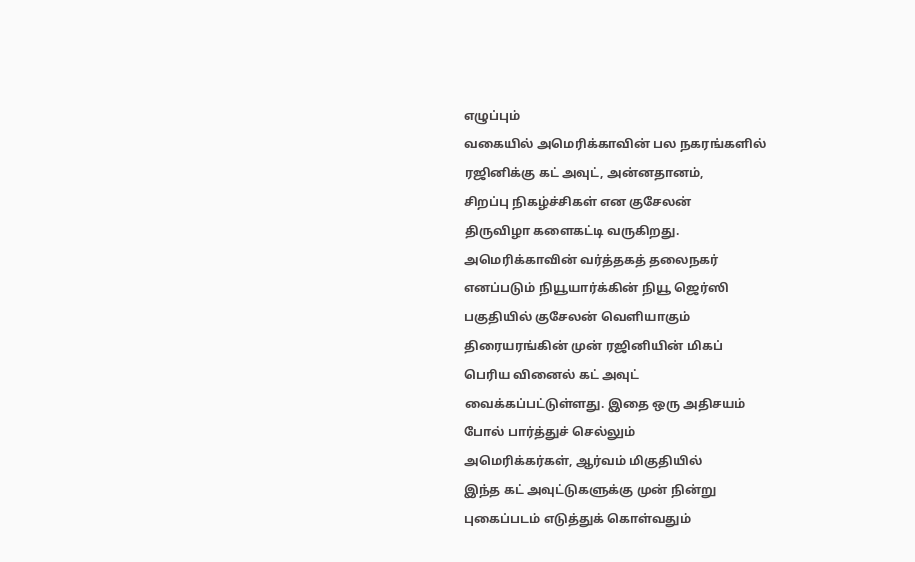எழுப்பும்
வகையில் அமெரிக்காவின் பல நகரங்களில்
ரஜினிக்கு கட் அவுட், அன்னதானம்,
சிறப்பு நிகழ்ச்சிகள் என குசேலன்
திருவிழா களைகட்டி வருகிறது.
அமெரிக்காவின் வர்த்தகத் தலைநகர்
எனப்படும் நியூயார்க்கின் நியூ ஜெர்ஸி
பகுதியில் குசேலன் வெளியாகும்
திரையரங்கின் முன் ரஜினியின் மிகப்
பெரிய வினைல் கட் அவுட்
வைக்கப்பட்டுள்ளது. இதை ஒரு அதிசயம்
போல் பார்த்துச் செல்லும்
அமெரிக்கர்கள், ஆர்வம் மிகுதியில்
இந்த கட் அவுட்டுகளுக்கு முன் நின்று
புகைப்படம் எடுத்துக் கொள்வதும்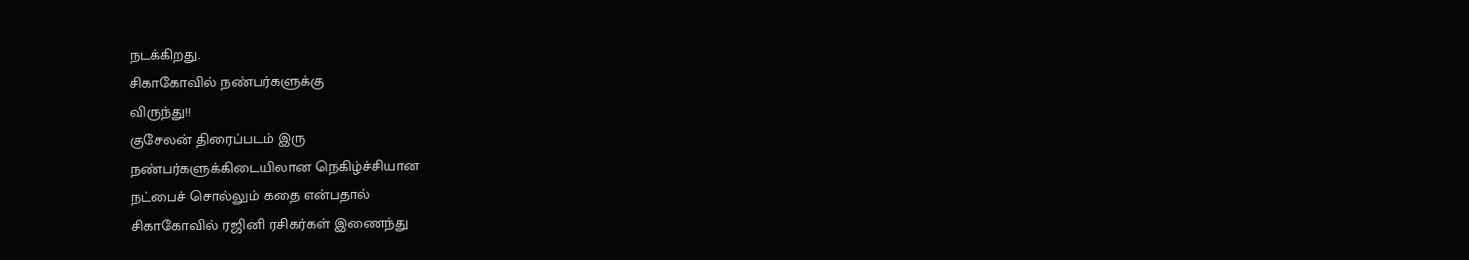நடக்கிறது.
சிகாகோவில் நண்பர்களுக்கு
விருந்து!!
குசேலன் திரைப்படம் இரு
நண்பர்களுக்கிடையிலான நெகிழ்ச்சியான
நட்பைச் சொல்லும் கதை என்பதால்
சிகாகோவில் ரஜினி ரசிகர்கள் இணைந்து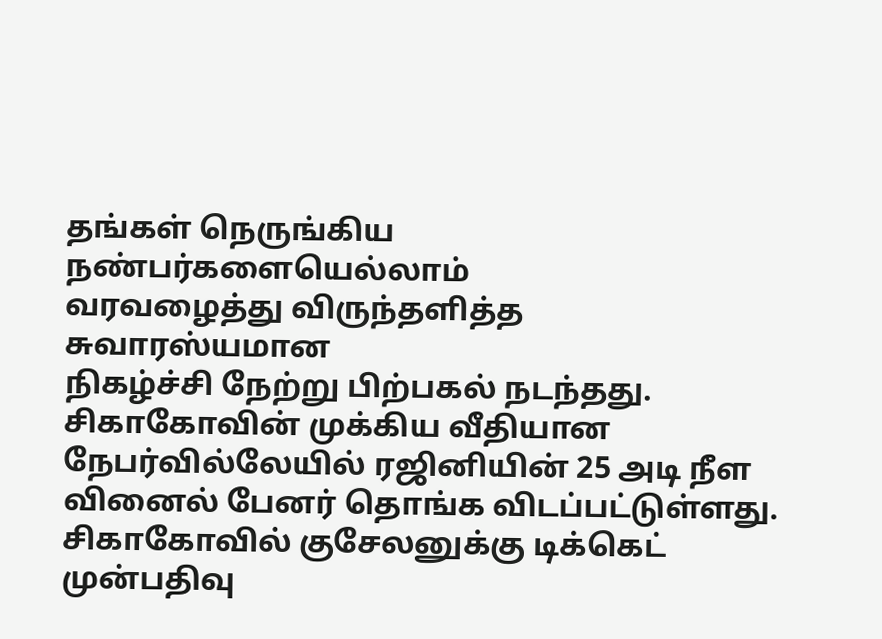தங்கள் நெருங்கிய நண்பர்களையெல்லாம்
வரவழைத்து விருந்தளித்த சுவாரஸ்யமான
நிகழ்ச்சி நேற்று பிற்பகல் நடந்தது.
சிகாகோவின் முக்கிய வீதியான
நேபர்வில்லேயில் ரஜினியின் 25 அடி நீள
வினைல் பேனர் தொங்க விடப்பட்டுள்ளது.
சிகாகோவில் குசேலனுக்கு டிக்கெட்
முன்பதிவு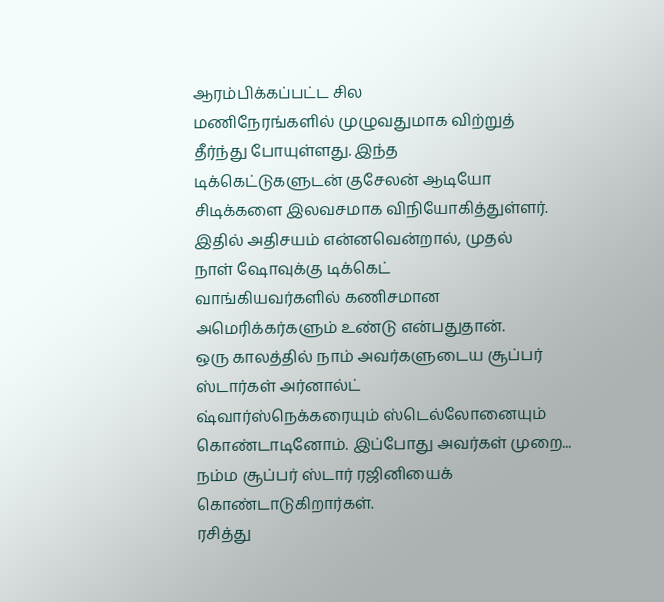ஆரம்பிக்கப்பட்ட சில
மணிநேரங்களில் முழுவதுமாக விற்றுத்
தீர்ந்து போயுள்ளது. இந்த
டிக்கெட்டுகளுடன் குசேலன் ஆடியோ
சிடிக்களை இலவசமாக விநியோகித்துள்ளர்.
இதில் அதிசயம் என்னவென்றால், முதல்
நாள் ஷோவுக்கு டிக்கெட்
வாங்கியவர்களில் கணிசமான
அமெரிக்கர்களும் உண்டு என்பதுதான்.
ஒரு காலத்தில் நாம் அவர்களுடைய சூப்பர்
ஸ்டார்கள் அர்னால்ட்
ஷ்வார்ஸ்நெக்கரையும் ஸ்டெல்லோனையும்
கொண்டாடினோம். இப்போது அவர்கள் முறை...
நம்ம சூப்பர் ஸ்டார் ரஜினியைக்
கொண்டாடுகிறார்கள்.
ரசித்து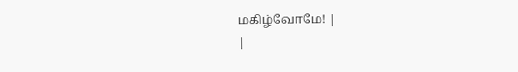மகிழ்வோமே! |
|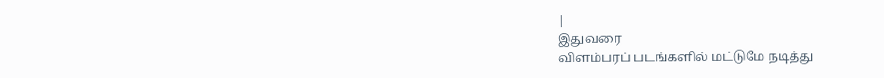|
இதுவரை
விளம்பரப் படங்களில் மட்டுமே நடித்து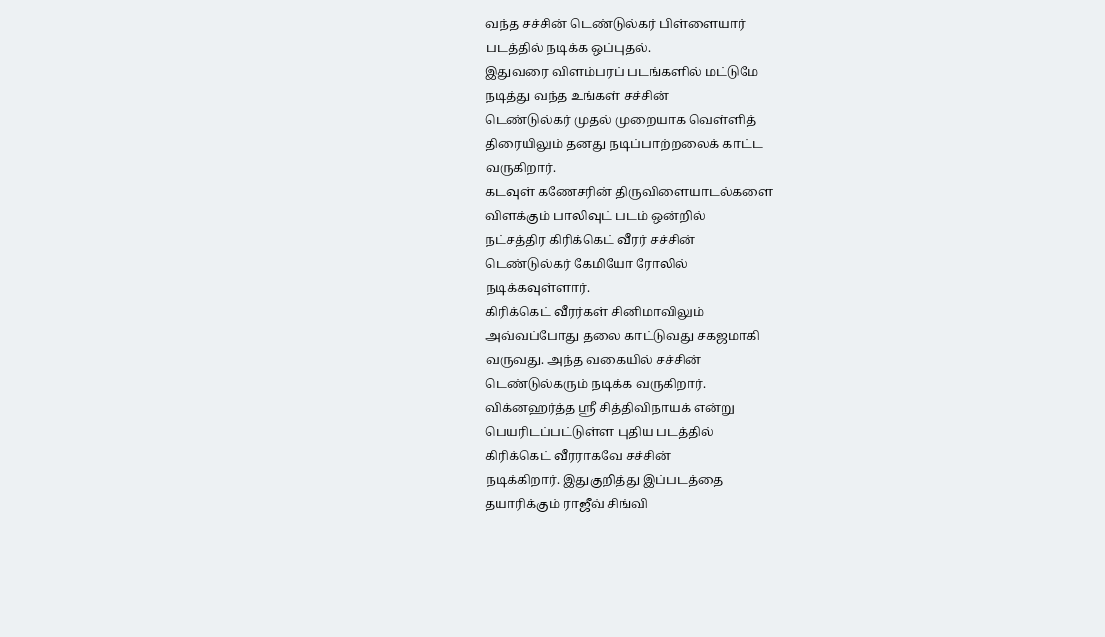வந்த சச்சின் டெண்டுல்கர் பிள்ளையார்
படத்தில் நடிக்க ஒப்புதல்.
இதுவரை விளம்பரப் படங்களில் மட்டுமே
நடித்து வந்த உங்கள் சச்சின்
டெண்டுல்கர் முதல் முறையாக வெள்ளித்
திரையிலும் தனது நடிப்பாற்றலைக் காட்ட
வருகிறார்.
கடவுள் கணேசரின் திருவிளையாடல்களை
விளக்கும் பாலிவுட் படம் ஒன்றில்
நட்சத்திர கிரிக்கெட் வீரர் சச்சின்
டெண்டுல்கர் கேமியோ ரோலில்
நடிக்கவுள்ளார்.
கிரிக்கெட் வீரர்கள் சினிமாவிலும்
அவ்வப்போது தலை காட்டுவது சகஜமாகி
வருவது. அந்த வகையில் சச்சின்
டெண்டுல்கரும் நடிக்க வருகிறார்.
விக்னஹர்த்த ஸ்ரீ சித்திவிநாயக் என்று
பெயரிடப்பட்டுள்ள புதிய படத்தில்
கிரிக்கெட் வீரராகவே சச்சின்
நடிக்கிறார். இதுகுறித்து இப்படத்தை
தயாரிக்கும் ராஜீவ் சிங்வி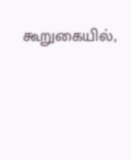கூறுகையில்,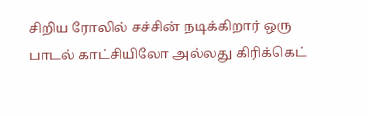சிறிய ரோலில் சச்சின் நடிக்கிறார் ஒரு
பாடல் காட்சியிலோ அல்லது கிரிக்கெட்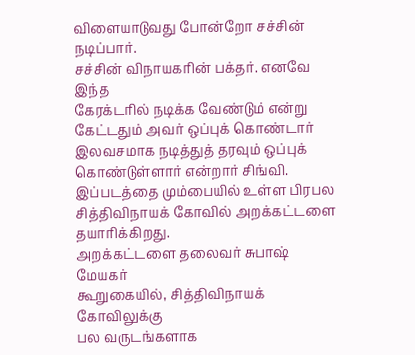விளையாடுவது போன்றோ சச்சின் நடிப்பார்.
சச்சின் விநாயகரின் பக்தர். எனவே இந்த
கேரக்டரில் நடிக்க வேண்டும் என்று
கேட்டதும் அவர் ஒப்புக் கொண்டார்
இலவசமாக நடித்துத் தரவும் ஒப்புக்
கொண்டுள்ளார் என்றார் சிங்வி.
இப்படத்தை மும்பையில் உள்ள பிரபல
சித்திவிநாயக் கோவில் அறக்கட்டளை
தயாரிக்கிறது.
அறக்கட்டளை தலைவர் சுபாஷ் மேயகர்
கூறுகையில், சித்திவிநாயக் கோவிலுக்கு
பல வருடங்களாக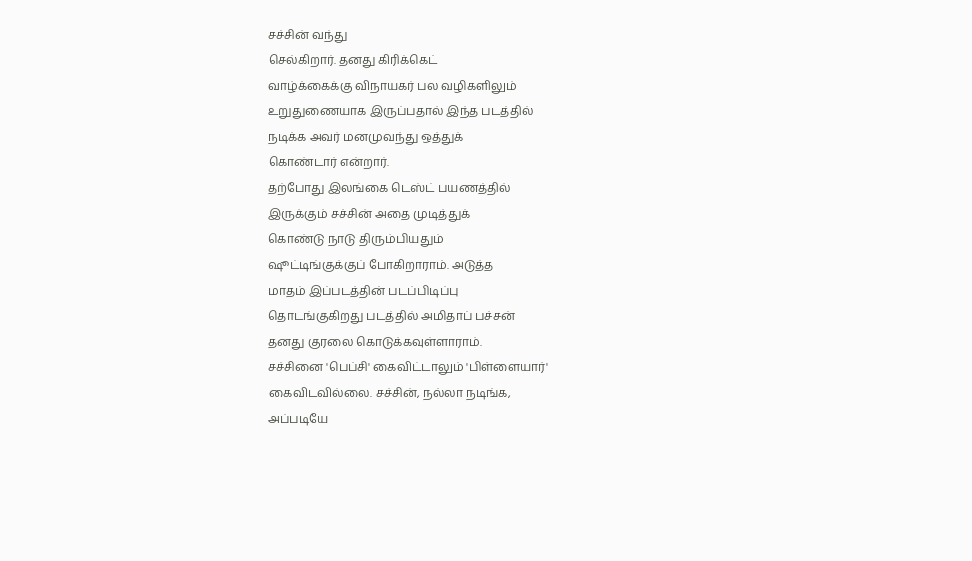சச்சின் வந்து
செல்கிறார். தனது கிரிக்கெட்
வாழ்க்கைக்கு விநாயகர் பல வழிகளிலும்
உறுதுணையாக இருப்பதால் இந்த படத்தில்
நடிக்க அவர் மனமுவந்து ஒத்துக்
கொண்டார் என்றார்.
தற்போது இலங்கை டெஸ்ட் பயணத்தில்
இருக்கும் சச்சின் அதை முடித்துக்
கொண்டு நாடு திரும்பியதும்
ஷூட்டிங்குக்குப் போகிறாராம். அடுத்த
மாதம் இப்படத்தின் படப்பிடிப்பு
தொடங்குகிறது படத்தில் அமிதாப் பச்சன்
தனது குரலை கொடுக்கவுள்ளாராம்.
சச்சினை 'பெப்சி' கைவிட்டாலும் 'பிள்ளையார்'
கைவிடவில்லை. சச்சின், நல்லா நடிங்க,
அப்படியே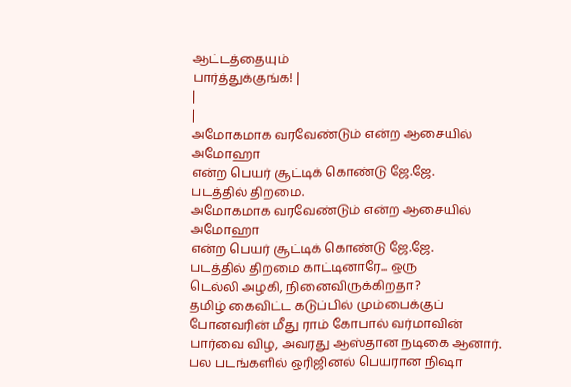ஆட்டத்தையும்
பார்த்துக்குங்க! |
|
|
அமோகமாக வரவேண்டும் என்ற ஆசையில் அமோஹா
என்ற பெயர் சூட்டிக் கொண்டு ஜே.ஜே.
படத்தில் திறமை.
அமோகமாக வரவேண்டும் என்ற ஆசையில் அமோஹா
என்ற பெயர் சூட்டிக் கொண்டு ஜே.ஜே.
படத்தில் திறமை காட்டினாரே... ஒரு
டெல்லி அழகி, நினைவிருக்கிறதா?
தமிழ் கைவிட்ட கடுப்பில் மும்பைக்குப்
போனவரின் மீது ராம் கோபால் வர்மாவின்
பார்வை விழ, அவரது ஆஸ்தான நடிகை ஆனார்.
பல படங்களில் ஒரிஜினல் பெயரான நிஷா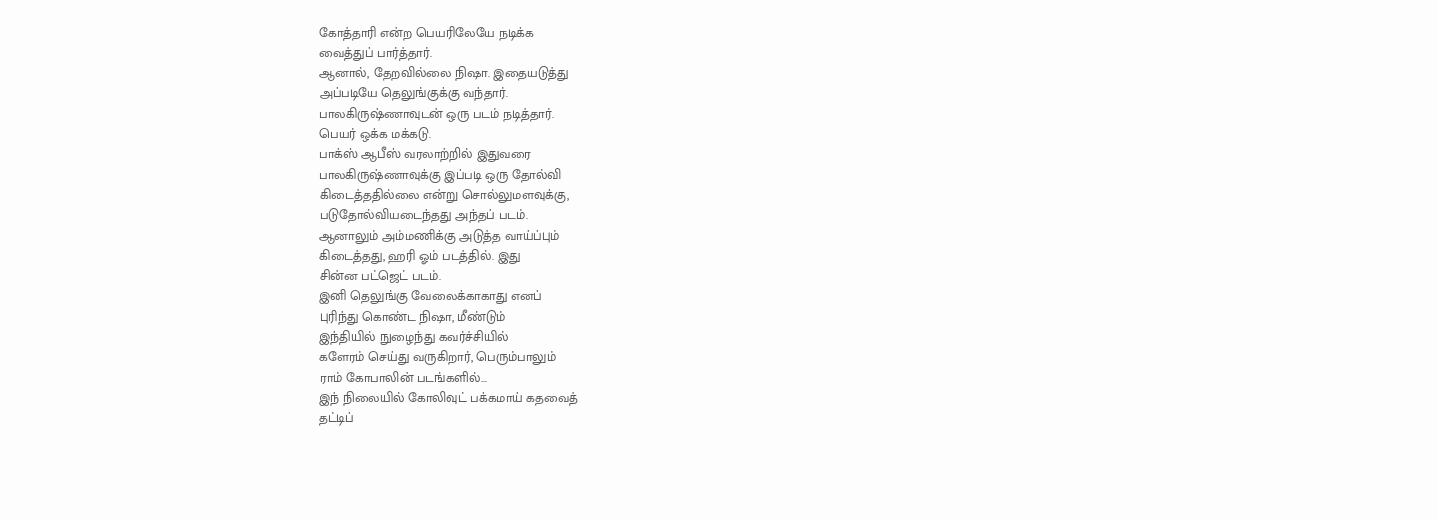கோத்தாரி என்ற பெயரிலேயே நடிக்க
வைத்துப் பார்த்தார்.
ஆனால், தேறவில்லை நிஷா. இதையடுத்து
அப்படியே தெலுங்குக்கு வந்தார்.
பாலகிருஷ்ணாவுடன் ஒரு படம் நடித்தார்.
பெயர் ஒக்க மக்கடு.
பாக்ஸ் ஆபீஸ் வரலாற்றில் இதுவரை
பாலகிருஷ்ணாவுக்கு இப்படி ஒரு தோல்வி
கிடைத்ததில்லை என்று சொல்லுமளவுக்கு,
படுதோல்வியடைந்தது அந்தப் படம்.
ஆனாலும் அம்மணிக்கு அடுத்த வாய்ப்பும்
கிடைத்தது, ஹரி ஓம் படத்தில். இது
சின்ன பட்ஜெட் படம்.
இனி தெலுங்கு வேலைக்காகாது எனப்
புரிந்து கொண்ட நிஷா, மீண்டும்
இந்தியில் நுழைந்து கவர்ச்சியில்
களேரம் செய்து வருகிறார், பெரும்பாலும்
ராம் கோபாலின் படங்களில்...
இந் நிலையில் கோலிவுட் பக்கமாய் கதவைத்
தட்டிப்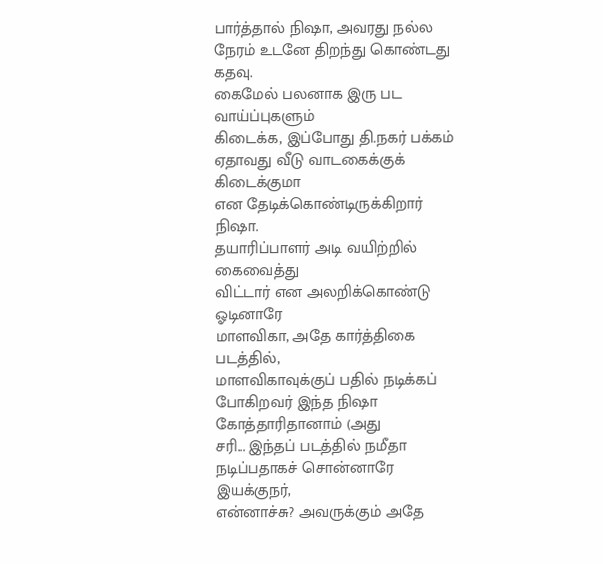பார்த்தால் நிஷா, அவரது நல்ல
நேரம் உடனே திறந்து கொண்டது கதவு.
கைமேல் பலனாக இரு பட வாய்ப்புகளும்
கிடைக்க, இப்போது தி.நகர் பக்கம்
ஏதாவது வீடு வாடகைக்குக் கிடைக்குமா
என தேடிக்கொண்டிருக்கிறார் நிஷா.
தயாரிப்பாளர் அடி வயிற்றில் கைவைத்து
விட்டார் என அலறிக்கொண்டு ஓடினாரே
மாளவிகா, அதே கார்த்திகை படத்தில்,
மாளவிகாவுக்குப் பதில் நடிக்கப்
போகிறவர் இந்த நிஷா கோத்தாரிதானாம் (அது
சரி... இந்தப் படத்தில் நமீதா
நடிப்பதாகச் சொன்னாரே இயக்குநர்,
என்னாச்சு? அவருக்கும் அதே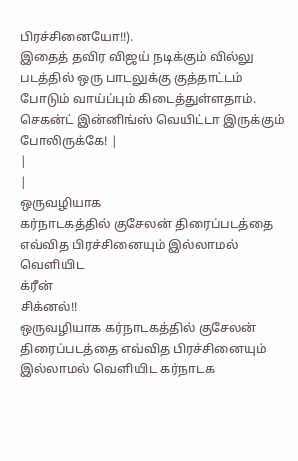பிரச்சினையோ!!).
இதைத் தவிர விஜய் நடிக்கும் வில்லு
படத்தில் ஒரு பாடலுக்கு குத்தாட்டம்
போடும் வாய்ப்பும் கிடைத்துள்ளதாம்.
செகன்ட் இன்னிங்ஸ் வெயிட்டா இருக்கும்
போலிருக்கே! |
|
|
ஒருவழியாக
கர்நாடகத்தில் குசேலன் திரைப்படத்தை
எவ்வித பிரச்சினையும் இல்லாமல்
வெளியிட
க்ரீன்
சிக்னல்!!
ஒருவழியாக கர்நாடகத்தில் குசேலன்
திரைப்படத்தை எவ்வித பிரச்சினையும்
இல்லாமல் வெளியிட கர்நாடக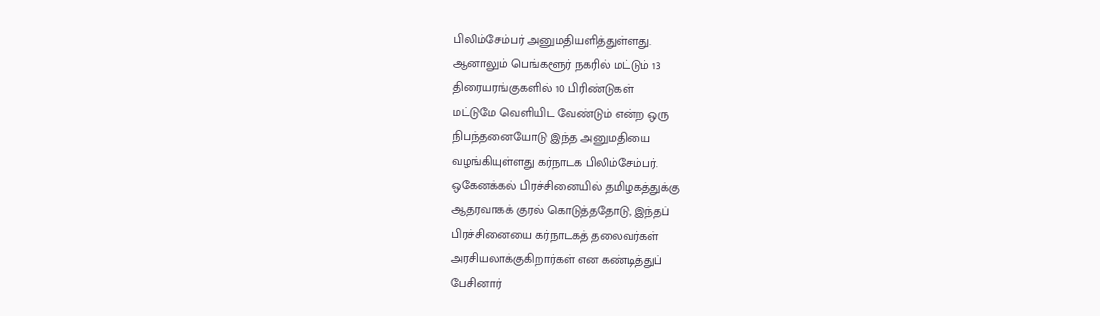பிலிம்சேம்பர் அனுமதியளித்துள்ளது.
ஆனாலும் பெங்களூர் நகரில் மட்டும் 13
திரையரங்குகளில் 10 பிரிண்டுகள்
மட்டுமே வெளியிட வேண்டும் என்ற ஒரு
நிபந்தனையோடு இந்த அனுமதியை
வழங்கியுள்ளது கர்நாடக பிலிம்சேம்பர்.
ஒகேனக்கல் பிரச்சினையில் தமிழகத்துக்கு
ஆதரவாகக் குரல் கொடுத்ததோடு, இந்தப்
பிரச்சினையை கர்நாடகத் தலைவர்கள்
அரசியலாக்குகிறார்கள் என கண்டித்துப்
பேசினார்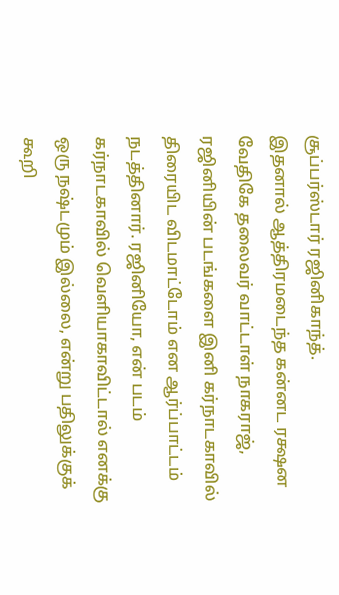சூப்பர்ஸ்டார் ரஜினிகாந்த்.
இதனால் ஆத்திரமடைந்த கன்னட ரக்ஷன
வேதிகே தலைவர் வாட்டாள் நாகராஜ்,
ரஜினியின் படங்களை இனி கர்நாடகாவில்
திரையிட விடமாட்டோம் என ஆர்ப்பாட்டம்
நடத்தினார். ரஜினியோ, என் படம்
கர்நாடகாவில் வெளியாகாவிட்டால் எனக்கு
ஒரு நஷ்டமும் இல்லை, என்று பதிலுக்குக்
கூறி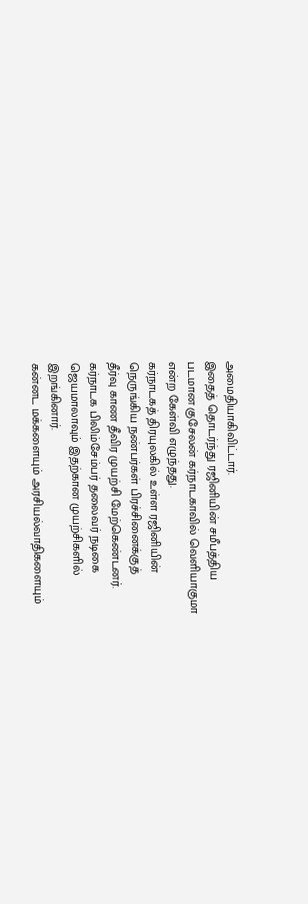அமைதியாகிவிட்டார்.
இதைத் தொடர்ந்து ரஜினியின் சமீபத்திய
படமான குசேலன் கர்நாடகாவில் வெளியாகுமா
என்ற கேள்வி எழுந்தது.
கர்நாடகத் திரயுலகில் உள்ள ரஜினியின்
நெருங்கிய நண்பர்கள் பிரச்சினைக்குத்
தீர்வு காண தீவிர முயற்சி மேற்கெண்டனர்.
கர்நாடக பிலிம்சேம்பர் தலைவர் நடிகை
ஜெயமாலாவும் இதற்கான முயற்சிகளில்
இறங்கினார்.
கன்னட மக்களையும் அரசியல்வாதிகளையும்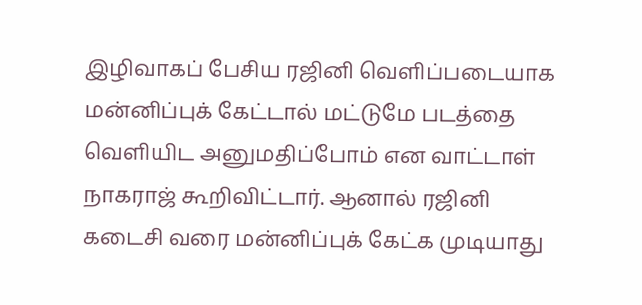இழிவாகப் பேசிய ரஜினி வெளிப்படையாக
மன்னிப்புக் கேட்டால் மட்டுமே படத்தை
வெளியிட அனுமதிப்போம் என வாட்டாள்
நாகராஜ் கூறிவிட்டார். ஆனால் ரஜினி
கடைசி வரை மன்னிப்புக் கேட்க முடியாது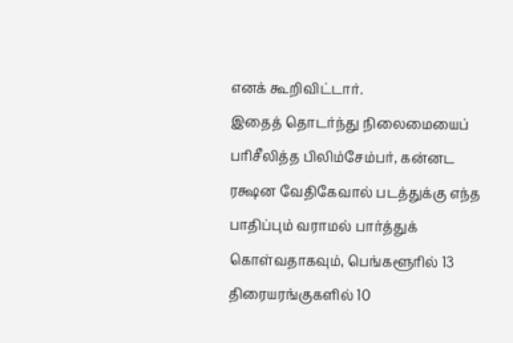எனக் கூறிவிட்டார்.
இதைத் தொடர்ந்து நிலைமையைப்
பரிசீலித்த பிலிம்சேம்பர், கன்னட
ரக்ஷன வேதிகேவால் படத்துக்கு எந்த
பாதிப்பும் வராமல் பார்த்துக்
கொள்வதாகவும், பெங்களூரில் 13
திரையரங்குகளில் 10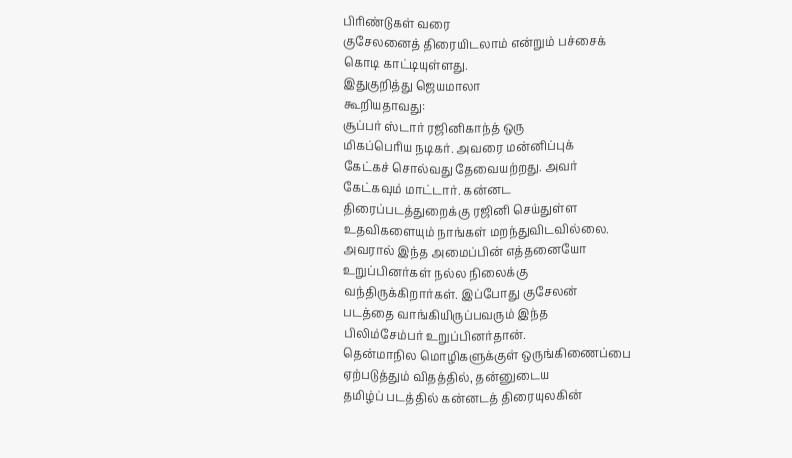பிரிண்டுகள் வரை
குசேலனைத் திரையிடலாம் என்றும் பச்சைக்
கொடி காட்டியுள்ளது.
இதுகுறித்து ஜெயமாலா
கூறியதாவது:
சூப்பர் ஸ்டார் ரஜினிகாந்த் ஒரு
மிகப்பெரிய நடிகர். அவரை மன்னிப்புக்
கேட்கச் சொல்வது தேவையற்றது. அவர்
கேட்கவும் மாட்டார். கன்னட
திரைப்படத்துறைக்கு ரஜினி செய்துள்ள
உதவிகளையும் நாங்கள் மறந்துவிடவில்லை.
அவரால் இந்த அமைப்பின் எத்தனையோ
உறுப்பினர்கள் நல்ல நிலைக்கு
வந்திருக்கிறார்கள். இப்போது குசேலன்
படத்தை வாங்கியிருப்பவரும் இந்த
பிலிம்சேம்பர் உறுப்பினர்தான்.
தென்மாநில மொழிகளுக்குள் ஒருங்கிணைப்பை
ஏற்படுத்தும் விதத்தில், தன்னுடைய
தமிழ்ப் படத்தில் கன்னடத் திரையுலகின்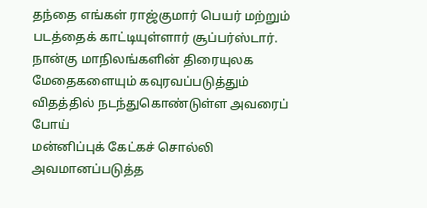தந்தை எங்கள் ராஜ்குமார் பெயர் மற்றும்
படத்தைக் காட்டியுள்ளார் சூப்பர்ஸ்டார்.
நான்கு மாநிலங்களின் திரையுலக
மேதைகளையும் கவுரவப்படுத்தும்
விதத்தில் நடந்துகொண்டுள்ள அவரைப் போய்
மன்னிப்புக் கேட்கச் சொல்லி
அவமானப்படுத்த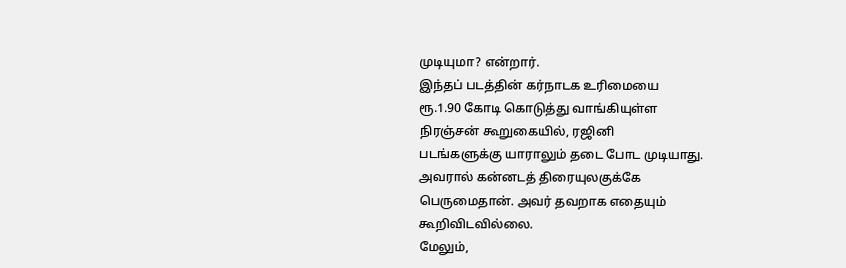முடியுமா? என்றார்.
இந்தப் படத்தின் கர்நாடக உரிமையை
ரூ.1.90 கோடி கொடுத்து வாங்கியுள்ள
நிரஞ்சன் கூறுகையில், ரஜினி
படங்களுக்கு யாராலும் தடை போட முடியாது.
அவரால் கன்னடத் திரையுலகுக்கே
பெருமைதான். அவர் தவறாக எதையும்
கூறிவிடவில்லை.
மேலும்,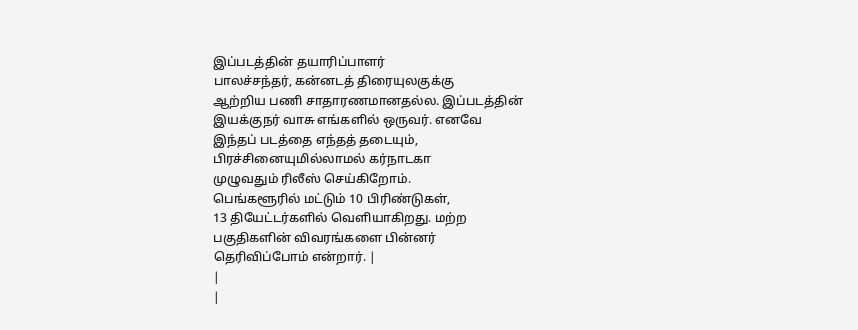இப்படத்தின் தயாரிப்பாளர்
பாலச்சந்தர், கன்னடத் திரையுலகுக்கு
ஆற்றிய பணி சாதாரணமானதல்ல. இப்படத்தின்
இயக்குநர் வாசு எங்களில் ஒருவர். எனவே
இந்தப் படத்தை எந்தத் தடையும்,
பிரச்சினையுமில்லாமல் கர்நாடகா
முழுவதும் ரிலீஸ் செய்கிறோம்.
பெங்களூரில் மட்டும் 10 பிரிண்டுகள்,
13 தியேட்டர்களில் வெளியாகிறது. மற்ற
பகுதிகளின் விவரங்களை பின்னர்
தெரிவிப்போம் என்றார். |
|
|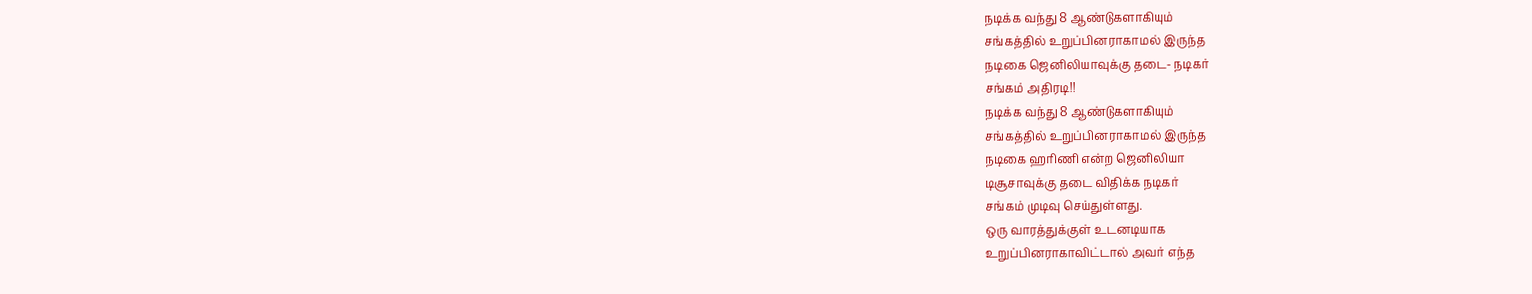நடிக்க வந்து 8 ஆண்டுகளாகியும்
சங்கத்தில் உறுப்பினராகாமல் இருந்த
நடிகை ஜெனிலியாவுக்கு தடை- நடிகர்
சங்கம் அதிரடி!!
நடிக்க வந்து 8 ஆண்டுகளாகியும்
சங்கத்தில் உறுப்பினராகாமல் இருந்த
நடிகை ஹரிணி என்ற ஜெனிலியா
டிசூசாவுக்கு தடை விதிக்க நடிகர்
சங்கம் முடிவு செய்துள்ளது.
ஒரு வாரத்துக்குள் உடனடியாக
உறுப்பினராகாவிட்டால் அவர் எந்த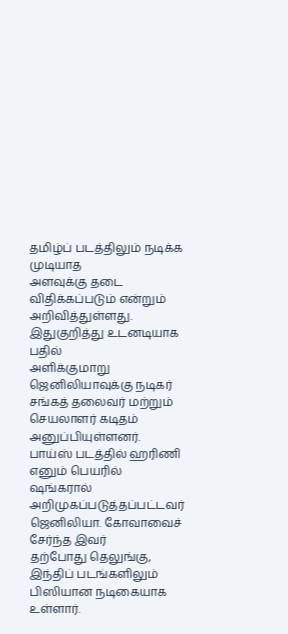தமிழ்ப் படத்திலும் நடிக்க முடியாத
அளவுக்கு தடை விதிக்கப்படும் என்றும்
அறிவித்துள்ளது.
இதுகுறித்து உடனடியாக பதில்
அளிக்குமாறு ஜெனிலியாவுக்கு நடிகர்
சங்கத் தலைவர் மற்றும் செயலாளர் கடிதம்
அனுப்பியுள்ளனர்.
பாய்ஸ் படத்தில் ஹரிணி எனும் பெயரில்
ஷங்கரால் அறிமுகப்படுத்தப்பட்டவர்
ஜெனிலியா. கோவாவைச் சேர்ந்த இவர்
தற்போது தெலுங்கு, இந்திப் படங்களிலும்
பிஸியான நடிகையாக உள்ளார்.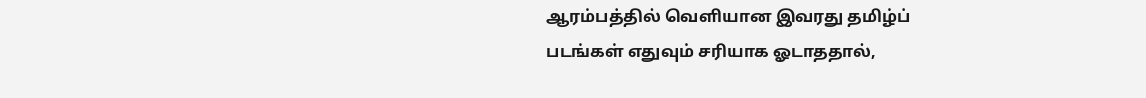ஆரம்பத்தில் வெளியான இவரது தமிழ்ப்
படங்கள் எதுவும் சரியாக ஓடாததால்,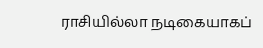ராசியில்லா நடிகையாகப்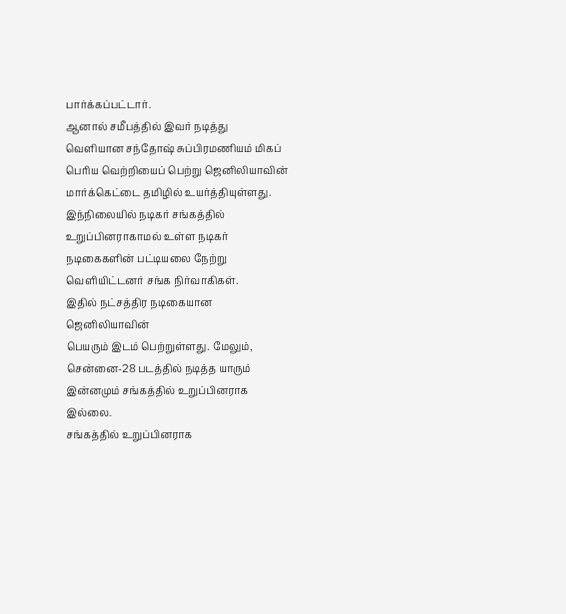பார்க்கப்பட்டார்.
ஆனால் சமீபத்தில் இவர் நடித்து
வெளியான சந்தோஷ் சுப்பிரமணியம் மிகப்
பெரிய வெற்றியைப் பெற்று ஜெனிலியாவின்
மார்க்கெட்டை தமிழில் உயர்த்தியுள்ளது.
இந்நிலையில் நடிகர் சங்கத்தில்
உறுப்பினராகாமல் உள்ள நடிகர்
நடிகைகளின் பட்டியலை நேற்று
வெளியிட்டனர் சங்க நிர்வாகிகள்.
இதில் நட்சத்திர நடிகையான ஜெனிலியாவின்
பெயரும் இடம் பெற்றுள்ளது. மேலும்,
சென்னை-28 படத்தில் நடித்த யாரும்
இன்னமும் சங்கத்தில் உறுப்பினராக இல்லை.
சங்கத்தில் உறுப்பினராக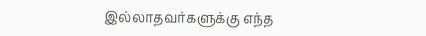இல்லாதவர்களுக்கு எந்த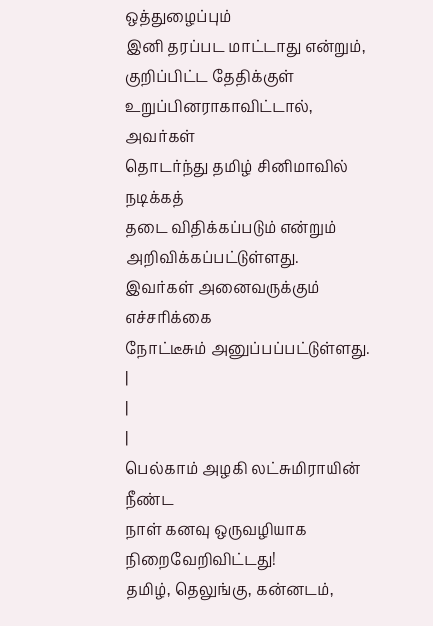ஒத்துழைப்பும்
இனி தரப்பட மாட்டாது என்றும்,
குறிப்பிட்ட தேதிக்குள்
உறுப்பினராகாவிட்டால், அவர்கள்
தொடர்ந்து தமிழ் சினிமாவில் நடிக்கத்
தடை விதிக்கப்படும் என்றும்
அறிவிக்கப்பட்டுள்ளது.
இவர்கள் அனைவருக்கும் எச்சரிக்கை
நோட்டீசும் அனுப்பப்பட்டுள்ளது. |
|
|
பெல்காம் அழகி லட்சுமிராயின் நீண்ட
நாள் கனவு ஒருவழியாக நிறைவேறிவிட்டது!
தமிழ், தெலுங்கு, கன்னடம்,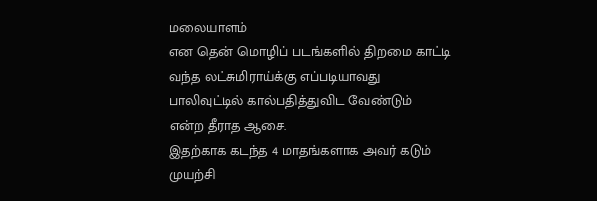மலையாளம்
என தென் மொழிப் படங்களில் திறமை காட்டி
வந்த லட்சுமிராய்க்கு எப்படியாவது
பாலிவுட்டில் கால்பதித்துவிட வேண்டும்
என்ற தீராத ஆசை.
இதற்காக கடந்த 4 மாதங்களாக அவர் கடும்
முயற்சி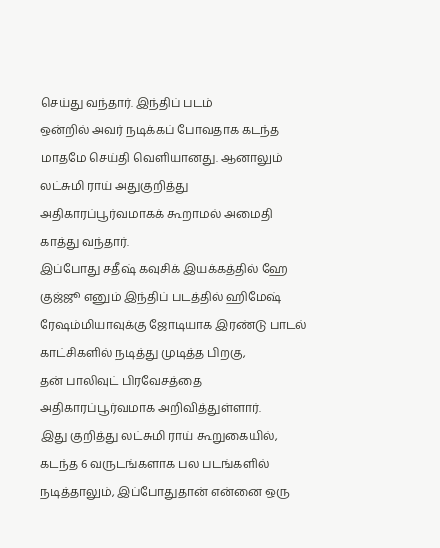செய்து வந்தார். இந்திப் படம்
ஒன்றில் அவர் நடிக்கப் போவதாக கடந்த
மாதமே செய்தி வெளியானது. ஆனாலும்
லட்சுமி ராய் அதுகுறித்து
அதிகாரப்பூர்வமாகக் கூறாமல் அமைதி
காத்து வந்தார்.
இப்போது சதீஷ் கவுசிக் இயக்கத்தில் ஹே
குஜ்ஜூ எனும் இந்திப் படத்தில் ஹிமேஷ்
ரேஷம்மியாவுக்கு ஜோடியாக இரண்டு பாடல்
காட்சிகளில் நடித்து முடித்த பிறகு,
தன் பாலிவுட் பிரவேசத்தை
அதிகாரப்பூர்வமாக அறிவித்துள்ளார்.
இது குறித்து லட்சுமி ராய் கூறுகையில்,
கடந்த 6 வருடங்களாக பல படங்களில்
நடித்தாலும், இப்போதுதான் என்னை ஒரு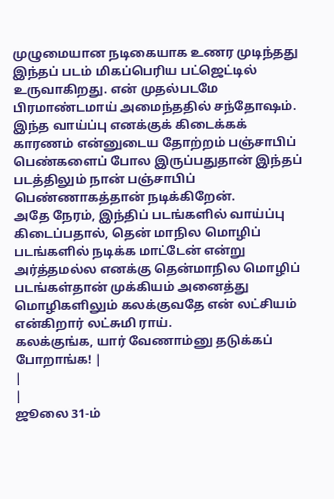முழுமையான நடிகையாக உணர முடிந்தது
இந்தப் படம் மிகப்பெரிய பட்ஜெட்டில்
உருவாகிறது. என் முதல்படமே
பிரமாண்டமாய் அமைந்ததில் சந்தோஷம்.
இந்த வாய்ப்பு எனக்குக் கிடைக்கக்
காரணம் என்னுடைய தோற்றம் பஞ்சாபிப்
பெண்களைப் போல இருப்பதுதான் இந்தப்
படத்திலும் நான் பஞ்சாபிப்
பெண்ணாகத்தான் நடிக்கிறேன்.
அதே நேரம், இந்திப் படங்களில் வாய்ப்பு
கிடைப்பதால், தென் மாநில மொழிப்
படங்களில் நடிக்க மாட்டேன் என்று
அர்த்தமல்ல எனக்கு தென்மாநில மொழிப்
படங்கள்தான் முக்கியம் அனைத்து
மொழிகளிலும் கலக்குவதே என் லட்சியம்
என்கிறார் லட்சுமி ராய்.
கலக்குங்க, யார் வேணாம்னு தடுக்கப்
போறாங்க! |
|
|
ஜூலை 31-ம்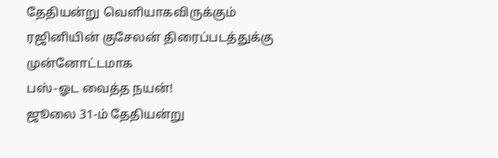தேதியன்று வெளியாகவிருக்கும்
ரஜினியின் குசேலன் திரைப்படத்துக்கு முன்னோட்டமாக
பஸ்-ஓட வைத்த நயன்!
ஜூலை 31-ம் தேதியன்று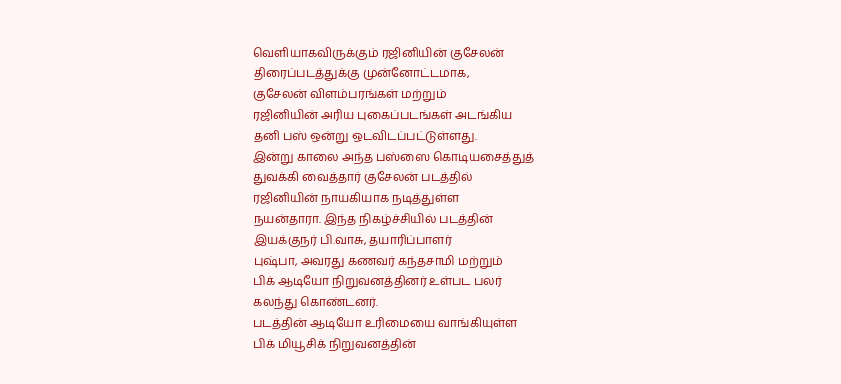வெளியாகவிருக்கும் ரஜினியின் குசேலன்
திரைப்படத்துக்கு முன்னோட்டமாக,
குசேலன் விளம்பரங்கள் மற்றும்
ரஜினியின் அரிய புகைப்படங்கள் அடங்கிய
தனி பஸ் ஒன்று ஒடவிடப்பட்டுள்ளது.
இன்று காலை அந்த பஸ்ஸை கொடியசைத்துத்
துவக்கி வைத்தார் குசேலன் படத்தில்
ரஜினியின் நாயகியாக நடித்துள்ள
நயன்தாரா. இந்த நிகழ்ச்சியில் படத்தின்
இயக்குநர் பி.வாசு, தயாரிப்பாளர்
புஷ்பா, அவரது கணவர் கந்தசாமி மற்றும்
பிக் ஆடியோ நிறுவனத்தினர் உள்பட பலர்
கலந்து கொண்டனர்.
படத்தின் ஆடியோ உரிமையை வாங்கியுள்ள
பிக் மியூசிக் நிறுவனத்தின்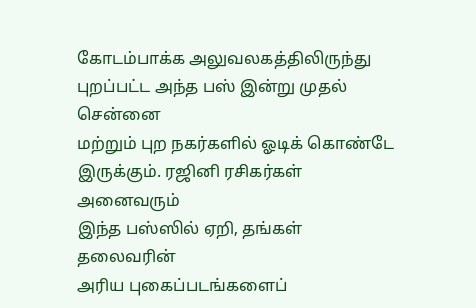கோடம்பாக்க அலுவலகத்திலிருந்து
புறப்பட்ட அந்த பஸ் இன்று முதல் சென்னை
மற்றும் புற நகர்களில் ஓடிக் கொண்டே
இருக்கும். ரஜினி ரசிகர்கள் அனைவரும்
இந்த பஸ்ஸில் ஏறி, தங்கள் தலைவரின்
அரிய புகைப்படங்களைப்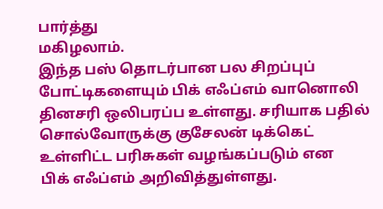பார்த்து
மகிழலாம்.
இந்த பஸ் தொடர்பான பல சிறப்புப்
போட்டிகளையும் பிக் எஃப்எம் வானொலி
தினசரி ஒலிபரப்ப உள்ளது. சரியாக பதில்
சொல்வோருக்கு குசேலன் டிக்கெட்
உள்ளிட்ட பரிசுகள் வழங்கப்படும் என
பிக் எஃப்எம் அறிவித்துள்ளது.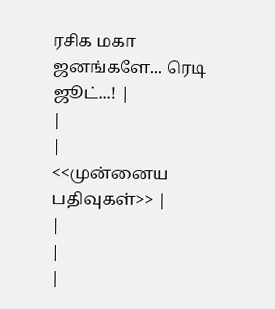ரசிக மகா ஜனங்களே... ரெடி ஜூட்...! |
|
|
<<முன்னைய
பதிவுகள்>> |
|
|
|